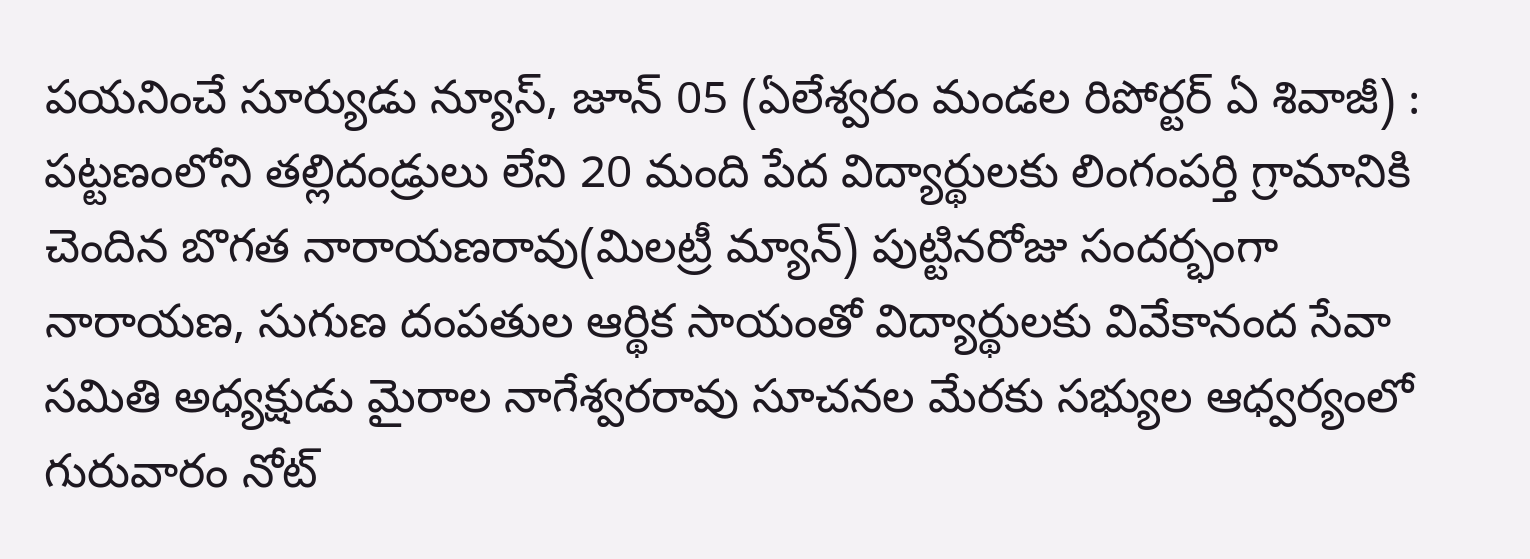పయనించే సూర్యుడు న్యూస్, జూన్ 05 (ఏలేశ్వరం మండల రిపోర్టర్ ఏ శివాజీ) : పట్టణంలోని తల్లిదండ్రులు లేని 20 మంది పేద విద్యార్థులకు లింగంపర్తి గ్రామానికి చెందిన బొగత నారాయణరావు(మిలట్రీ మ్యాన్) పుట్టినరోజు సందర్భంగా నారాయణ, సుగుణ దంపతుల ఆర్థిక సాయంతో విద్యార్థులకు వివేకానంద సేవా సమితి అధ్యక్షుడు మైరాల నాగేశ్వరరావు సూచనల మేరకు సభ్యుల ఆధ్వర్యంలో గురువారం నోట్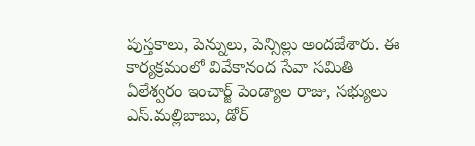పుస్తకాలు, పెన్నులు, పెన్సిల్లు అందజేశారు. ఈ కార్యక్రమంలో వివేకానంద సేవా సమితి ఏలేశ్వరం ఇంచార్జ్ పెండ్యాల రాజు, సభ్యులు ఎస్.మల్లిబాబు, డోర్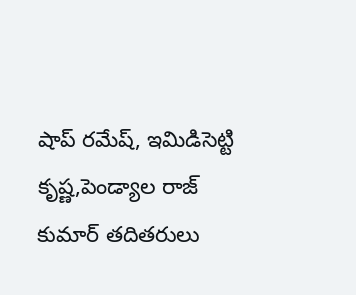షాప్ రమేష్, ఇమిడిసెట్టి కృష్ణ,పెండ్యాల రాజ్ కుమార్ తదితరులు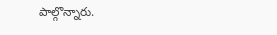పాల్గొన్నారు.